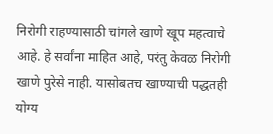निरोगी राहण्यासाठी चांगले खाणे खूप महत्वाचे आहे. हे सर्वांना माहित आहे, परंतु केवळ निरोगी खाणे पुरेसे नाही. यासोबतच खाण्याची पद्धतही योग्य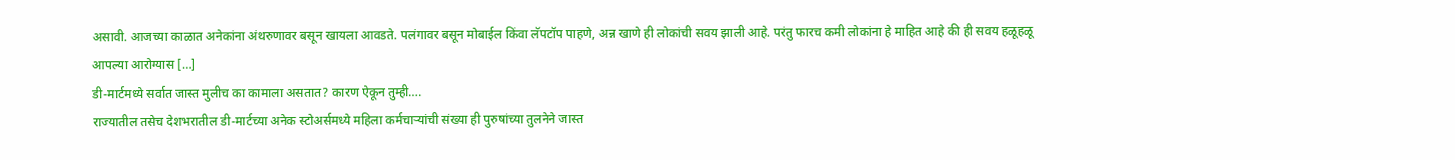असावी. आजच्या काळात अनेकांना अंथरुणावर बसून खायला आवडते. पलंगावर बसून मोबाईल किंवा लॅपटॉप पाहणे, अन्न खाणे ही लोकांची सवय झाली आहे. परंतु फारच कमी लोकांना हे माहित आहे की ही सवय हळूहळू आपल्या आरोग्यास […]
डी-मार्टमध्ये सर्वात जास्त मुलीच का कामाला असतात? कारण ऐकून तुम्ही….
राज्यातील तसेच देशभरातील डी-मार्टच्या अनेक स्टोअर्समध्ये महिला कर्मचाऱ्यांची संख्या ही पुरुषांच्या तुलनेने जास्त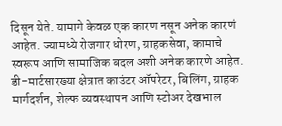दिसून येते. यामागे केवळ एक कारण नसून अनेक कारणं आहेत. ज्यामध्ये रोजगार धोरण, ग्राहकसेवा, कामाचे स्वरूप आणि सामाजिक बदल अशी अनेक कारणे आहेत. डी-मार्टसारख्या क्षेत्रात काउंटर ऑपरेटर, बिलिंग, ग्राहक मार्गदर्शन, शेल्फ व्यवस्थापन आणि स्टोअर देखभाल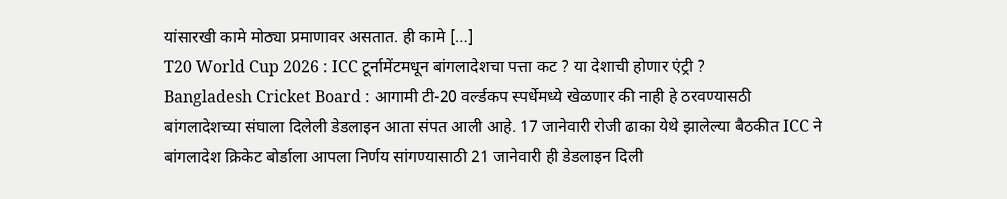यांसारखी कामे मोठ्या प्रमाणावर असतात. ही कामे […]
T20 World Cup 2026 : ICC टूर्नामेंटमधून बांगलादेशचा पत्ता कट ? या देशाची होणार एंट्री ?
Bangladesh Cricket Board : आगामी टी-20 वर्ल्डकप स्पर्धेमध्ये खेळणार की नाही हे ठरवण्यासठी बांगलादेशच्या संघाला दिलेली डेडलाइन आता संपत आली आहे. 17 जानेवारी रोजी ढाका येथे झालेल्या बैठकीत ICC ने बांगलादेश क्रिकेट बोर्डाला आपला निर्णय सांगण्यासाठी 21 जानेवारी ही डेडलाइन दिली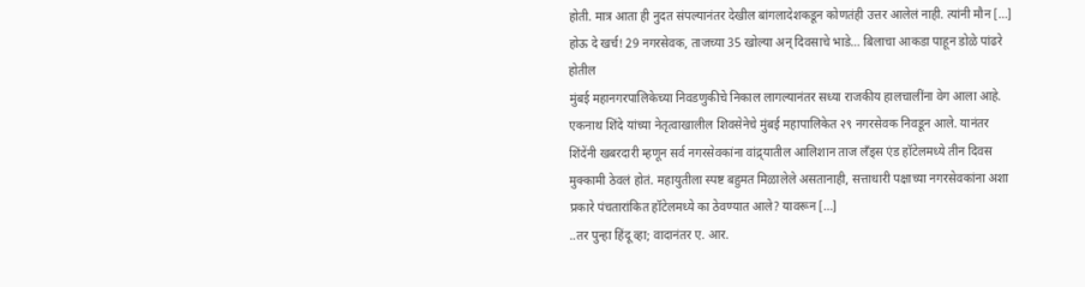होती. मात्र आता ही नुदत संपल्यानंतर देखील बांगलादेशकडून कोणतंही उत्तर आलेलं नाही. त्यांनी मौन […]
होऊ दे खर्च! 29 नगरसेवक, ताजच्या 35 खोल्या अन् दिवसाचे भाडे… बिलाचा आकडा पाहून डोळे पांढरे होतील
मुंबई महानगरपालिकेच्या निवडणुकीचे निकाल लागल्यानंतर सध्या राजकीय हालचालींना वेग आला आहे. एकनाथ शिंदे यांच्या नेतृत्वाखालील शिवसेनेचे मुंबई महापालिकेत २९ नगरसेवक निवडून आले. यानंतर शिंदेंनी खबरदारी म्हणून सर्व नगरसेवकांना वांद्र्यातील आलिशान ताज लँड्स एंड हॉटेलमध्ये तीन दिवस मुक्कामी ठेवलं होतं. महायुतीला स्पष्ट बहुमत मिळालेले असतानाही, सत्ताधारी पक्षाच्या नगरसेवकांना अशा प्रकारे पंचतारांकित हॉटेलमध्ये का ठेवण्यात आले? यावरून […]
..तर पुन्हा हिंदू व्हा; वादानंतर ए. आर.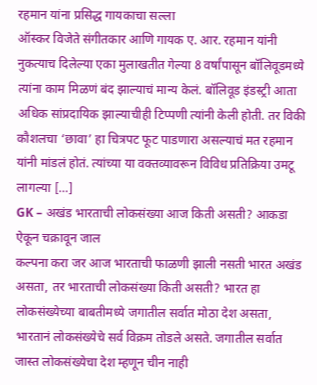रहमान यांना प्रसिद्ध गायकाचा सल्ला
ऑस्कर विजेते संगीतकार आणि गायक ए. आर. रहमान यांनी नुकत्याच दिलेल्या एका मुलाखतीत गेल्या 8 वर्षांपासून बॉलिवूडमध्ये त्यांना काम मिळणं बंद झाल्याचं मान्य केलं. बॉलिवूड इंडस्ट्री आता अधिक सांप्रदायिक झाल्याचीही टिप्पणी त्यांनी केली होती. तर विकी कौशलचा ‘छावा’ हा चित्रपट फूट पाडणारा असल्याचं मत रहमान यांनी मांडलं होतं. त्यांच्या या वक्तव्यावरून विविध प्रतिक्रिया उमटू लागल्या […]
GK – अखंड भारताची लोकसंख्या आज किती असती? आकडा ऐकून चक्रावून जाल
कल्पना करा जर आज भारताची फाळणी झाली नसती भारत अखंड असता, तर भारताची लोकसंख्या किती असती? भारत हा लोकसंख्येच्या बाबतीमध्ये जगातील सर्वात मोठा देश असता, भारतानं लोकसंख्येचे सर्व विक्रम तोडले असते. जगातील सर्वात जास्त लोकसंख्येचा देश म्हणून चीन नाही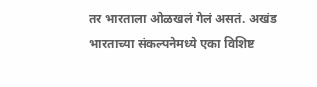तर भारताला ओळखलं गेलं असतं. अखंड भारताच्या संकल्पनेमध्ये एका विशिष्ट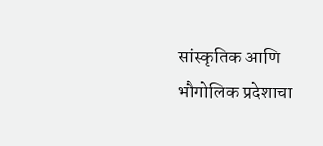सांस्कृतिक आणि भौगोलिक प्रदेशाचा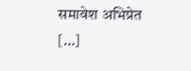समावेश अभिप्रेत […]